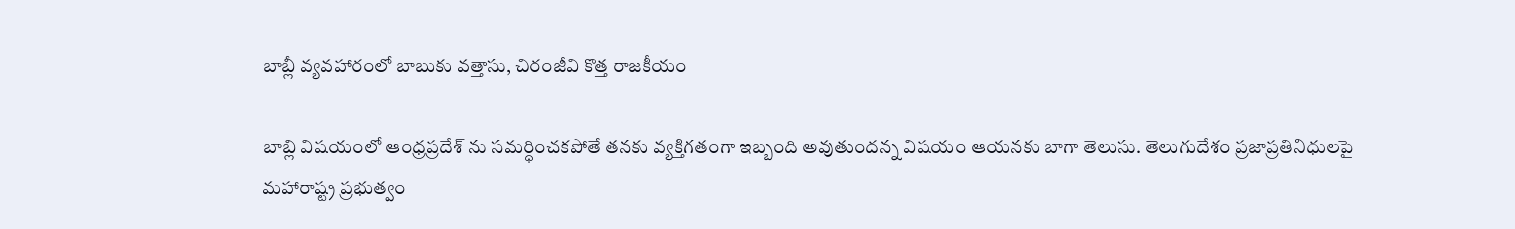బాబ్లీ వ్యవహారంలో బాబుకు వత్తాసు, చిరంజీవి కొత్త రాజకీయం

బాబ్లి విషయంలో ఆంధ్రప్రదేశ్ ను సమర్ధించకపోతే తనకు వ్యక్తిగతంగా ఇబ్బంది అవుతుందన్న విషయం ఆయనకు బాగా తెలుసు. తెలుగుదేశం ప్రజాప్రతినిధులపై మహారాష్ట్ర ప్రభుత్వం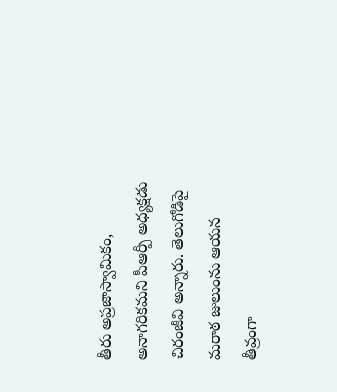తీరు అప్రజాస్వామికం, అనాగరికమని పీఆర్పీ అధ్యక్షడు చిరంజీవి అన్నారు. తెలుగోడిపై మరాఠ జులుంను ఆయన తీవ్రంగా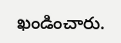ఖండించారు.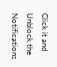Click it and Unblock the Notifications